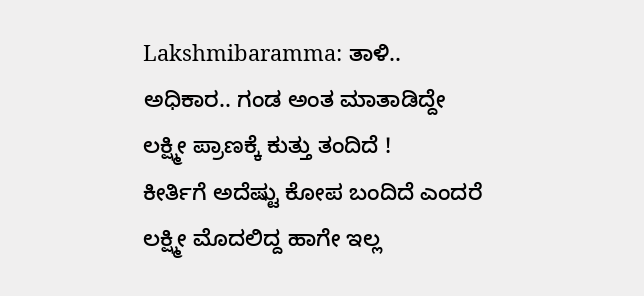Lakshmibaramma: ತಾಳಿ.. ಅಧಿಕಾರ.. ಗಂಡ ಅಂತ ಮಾತಾಡಿದ್ದೇ ಲಕ್ಷ್ಮೀ ಪ್ರಾಣಕ್ಕೆ ಕುತ್ತು ತಂದಿದೆ !
ಕೀರ್ತಿಗೆ ಅದೆಷ್ಟು ಕೋಪ ಬಂದಿದೆ ಎಂದರೆ ಲಕ್ಷ್ಮೀ ಮೊದಲಿದ್ದ ಹಾಗೇ ಇಲ್ಲ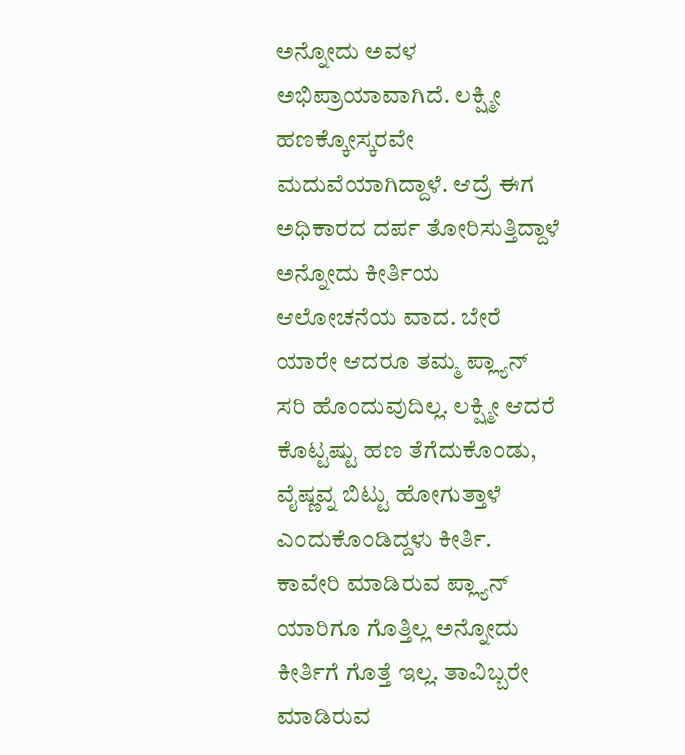ಅನ್ನೋದು ಅವಳ ಅಭಿಪ್ರಾಯಾವಾಗಿದೆ. ಲಕ್ಷ್ಮೀ ಹಣಕ್ಕೋಸ್ಕರವೇ ಮದುವೆಯಾಗಿದ್ದಾಳೆ. ಆದ್ರೆ ಈಗ ಅಧಿಕಾರದ ದರ್ಪ ತೋರಿಸುತ್ತಿದ್ದಾಳೆ ಅನ್ನೋದು ಕೀರ್ತಿಯ ಆಲೋಚನೆಯ ವಾದ. ಬೇರೆ ಯಾರೇ ಆದರೂ ತಮ್ಮ ಪ್ಲ್ಯಾನ್ ಸರಿ ಹೊಂದುವುದಿಲ್ಲ. ಲಕ್ಷ್ಮೀ ಆದರೆ ಕೊಟ್ಟಷ್ಟು ಹಣ ತೆಗೆದುಕೊಂಡು, ವೈಷ್ಣವ್ನ ಬಿಟ್ಟು ಹೋಗುತ್ತಾಳೆ ಎಂದುಕೊಂಡಿದ್ದಳು ಕೀರ್ತಿ.
ಕಾವೇರಿ ಮಾಡಿರುವ ಪ್ಲ್ಯಾನ್ ಯಾರಿಗೂ ಗೊತ್ತಿಲ್ಲ ಅನ್ನೋದು ಕೀರ್ತಿಗೆ ಗೊತ್ತೆ ಇಲ್ಲ. ತಾವಿಬ್ಬರೇ ಮಾಡಿರುವ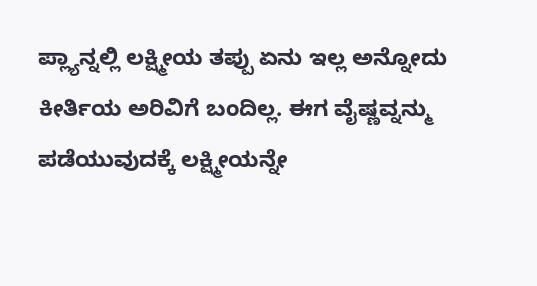ಪ್ಲ್ಯಾನ್ನಲ್ಲಿ ಲಕ್ಷ್ಮೀಯ ತಪ್ಪು ಏನು ಇಲ್ಲ ಅನ್ನೋದು ಕೀರ್ತಿಯ ಅರಿವಿಗೆ ಬಂದಿಲ್ಲ. ಈಗ ವೈಷ್ಣವ್ನನ್ಮು ಪಡೆಯುವುದಕ್ಕೆ ಲಕ್ಷ್ಮೀಯನ್ನೇ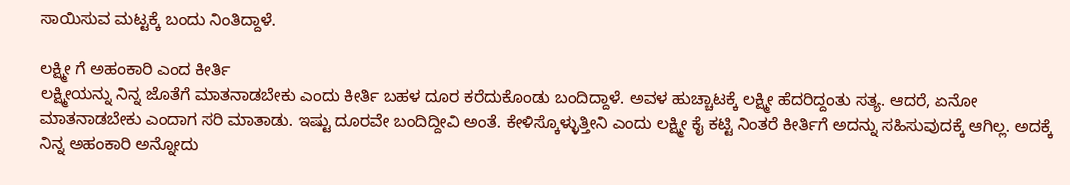ಸಾಯಿಸುವ ಮಟ್ಟಕ್ಕೆ ಬಂದು ನಿಂತಿದ್ದಾಳೆ.

ಲಕ್ಷ್ಮೀ ಗೆ ಅಹಂಕಾರಿ ಎಂದ ಕೀರ್ತಿ
ಲಕ್ಷ್ಮೀಯನ್ನು ನಿನ್ನ ಜೊತೆಗೆ ಮಾತನಾಡಬೇಕು ಎಂದು ಕೀರ್ತಿ ಬಹಳ ದೂರ ಕರೆದುಕೊಂಡು ಬಂದಿದ್ದಾಳೆ. ಅವಳ ಹುಚ್ಚಾಟಕ್ಕೆ ಲಕ್ಷ್ಮೀ ಹೆದರಿದ್ದಂತು ಸತ್ಯ. ಆದರೆ, ಏನೋ ಮಾತನಾಡಬೇಕು ಎಂದಾಗ ಸರಿ ಮಾತಾಡು. ಇಷ್ಟು ದೂರವೇ ಬಂದಿದ್ದೀವಿ ಅಂತೆ. ಕೇಳಿಸ್ಕೊಳ್ಳುತ್ತೀನಿ ಎಂದು ಲಕ್ಷ್ಮೀ ಕೈ ಕಟ್ಟಿ ನಿಂತರೆ ಕೀರ್ತಿಗೆ ಅದನ್ನು ಸಹಿಸುವುದಕ್ಕೆ ಆಗಿಲ್ಲ. ಅದಕ್ಕೆ ನಿನ್ನ ಅಹಂಕಾರಿ ಅನ್ನೋದು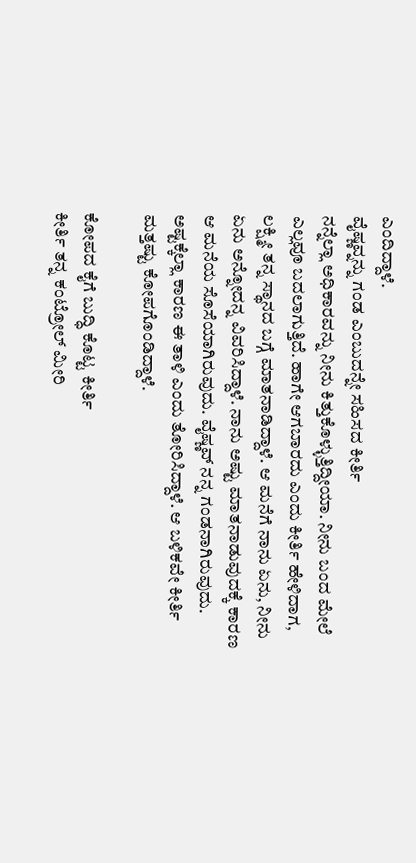ಎಂದಿದ್ದಾಳೆ.
ವೈಷ್ಣವ್ನನ್ನು ಗಂಡ ಎಂಬುದನ್ನೇ ಸಹಿಸದ ಕೀರ್ತಿ
ನನ್ನೆಲ್ಲಾ ಅಧಿಕಾರವನ್ನು ನೀನು ಕಿತ್ತುಕೊಳ್ಳುತ್ತಿದ್ದೀಯಾ. ನೀನು ಬಂದ ಮೇಲೆ ಎಲ್ಲವೂ ಬದಲಾಗುತ್ತಿದೆ. ಹಾಗೇ ಆಗಬಾರದು ಎಂದು ಕೀರ್ತಿ ಹೇಳಿದಾಗ, ಲಕ್ಷ್ಮೀ ತನ್ನ ಸ್ಥಾನದ ಬಗ್ಗೆ ಮಾತನಾಡಿದ್ದಾಳೆ. ಆ ಮನೆಗೆ ನಾನು ಏನು, ನೀನು ಏನು ಅನ್ನೋದನ್ನ ವಿವರಿಸಿದ್ದಾಳೆ. ನಾನು ಅಷ್ಟು ಮಾತನಾಡುವುದಕ್ಕೆ ಕಾರಣ ಆ ಮನೆಯ ಸೊಸೆಯಾಗಿರುವುದು. ವೈಷ್ಣವ್ ನನ್ನ ಗಂಡನಾಗಿರುವುದು. ಅಷ್ಟಕ್ಕೆಲ್ಲಾ ಕಾರಣ ಈ ತಾಳಿ ಎಂದು ತೋರಿಸಿದ್ದಾಳೆ. ಆ ಬಳಿಕವೇ ಕೀರ್ತಿ ಮತ್ತಷ್ಟು ಕೋಪಗೊಂಡಿದ್ದಾಳೆ.

ಕೋಪದ ಕೈಗೆ ಬುದ್ಧಿ ಕೊಟ್ಟ ಕೀರ್ತಿ
ಕೀರ್ತಿ ತನ್ನ ಕಂಟ್ರೋಲ್ ಮೀರಿ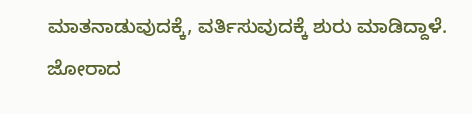ಮಾತನಾಡುವುದಕ್ಕೆ, ವರ್ತಿಸುವುದಕ್ಕೆ ಶುರು ಮಾಡಿದ್ದಾಳೆ. ಜೋರಾದ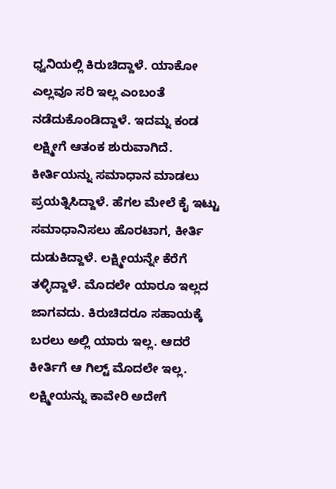ಧ್ವನಿಯಲ್ಲಿ ಕಿರುಚಿದ್ದಾಳೆ. ಯಾಕೋ ಎಲ್ಲವೂ ಸರಿ ಇಲ್ಲ ಎಂಬಂತೆ ನಡೆದುಕೊಂಡಿದ್ದಾಳೆ. ಇದಮ್ನ ಕಂಡ ಲಕ್ಷ್ಮೀಗೆ ಆತಂಕ ಶುರುವಾಗಿದೆ. ಕೀರ್ತಿಯನ್ನು ಸಮಾಧಾನ ಮಾಡಲು ಪ್ರಯತ್ನಿಸಿದ್ದಾಳೆ. ಹೆಗಲ ಮೇಲೆ ಕೈ ಇಟ್ಟು ಸಮಾಧಾನಿಸಲು ಹೊರಟಾಗ, ಕೀರ್ತಿ ದುಡುಕಿದ್ದಾಳೆ. ಲಕ್ಷ್ಮೀಯನ್ನೇ ಕೆರೆಗೆ ತಳ್ಳಿದ್ದಾಳೆ. ಮೊದಲೇ ಯಾರೂ ಇಲ್ಲದ ಜಾಗವದು. ಕಿರುಚಿದರೂ ಸಹಾಯಕ್ಕೆ ಬರಲು ಅಲ್ಲಿ ಯಾರು ಇಲ್ಲ. ಆದರೆ ಕೀರ್ತಿಗೆ ಆ ಗಿಲ್ಟ್ ಮೊದಲೇ ಇಲ್ಲ.
ಲಕ್ಷ್ಮೀಯನ್ನು ಕಾವೇರಿ ಅದೇಗೆ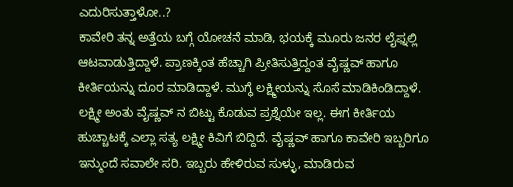ಎದುರಿಸುತ್ತಾಳೋ..?
ಕಾವೇರಿ ತನ್ನ ಅತ್ತೆಯ ಬಗ್ಗೆ ಯೋಚನೆ ಮಾಡಿ, ಭಯಕ್ಕೆ ಮೂರು ಜನರ ಲೈಫ್ನಲ್ಲಿ ಆಟವಾಡುತ್ತಿದ್ದಾಳೆ. ಪ್ರಾಣಕ್ಕಿಂತ ಹೆಚ್ಚಾಗಿ ಪ್ರೀತಿಸುತ್ತಿದ್ದಂತ ವೈಷ್ಣವ್ ಹಾಗೂ ಕೀರ್ತಿಯನ್ನು ದೂರ ಮಾಡಿದ್ದಾಳೆ. ಮುಗ್ಧೆ ಲಕ್ಷ್ಮೀಯನ್ನು ಸೊಸೆ ಮಾಡಿಕಿಂಡಿದ್ದಾಳೆ. ಲಕ್ಷ್ಮೀ ಅಂತು ವೈಷ್ಣವ್ ನ ಬಿಟ್ಟು ಕೊಡುವ ಪ್ರಶ್ನೆಯೇ ಇಲ್ಲ. ಈಗ ಕೀರ್ತಿಯ ಹುಚ್ಚಾಟಕ್ಕೆ ಎಲ್ಲಾ ಸತ್ಯ ಲಕ್ಷ್ಮೀ ಕಿವಿಗೆ ಬಿದ್ದಿದೆ. ವೈಷ್ಣವ್ ಹಾಗೂ ಕಾವೇರಿ ಇಬ್ಬರಿಗೂ ಇನ್ಮುಂದೆ ಸವಾಲೇ ಸರಿ. ಇಬ್ಬರು ಹೇಳಿರುವ ಸುಳ್ಳು, ಮಾಡಿರುವ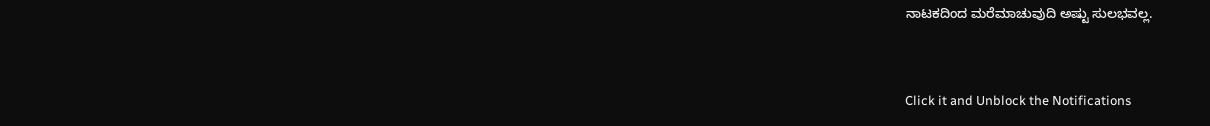ನಾಟಕದಿಂದ ಮರೆಮಾಚುವುದಿ ಅಷ್ಟು ಸುಲಭವಲ್ಲ.


Click it and Unblock the Notifications